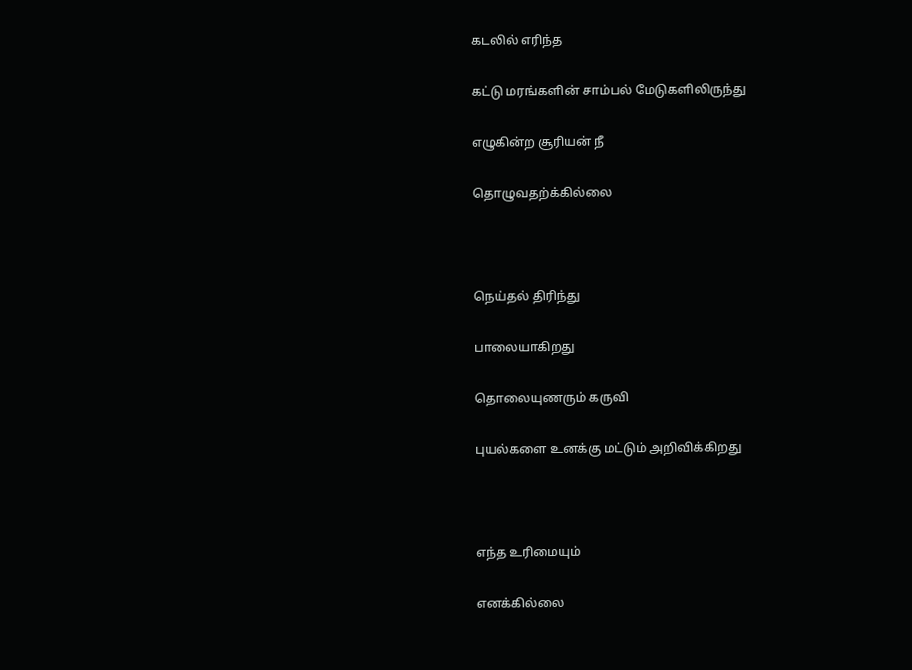கடலில் எரிந்த

கட்டு மரங்களின் சாம்பல் மேடுகளிலிருந்து

எழுகின்ற சூரியன் நீ

தொழுவதற்க்கில்லை



நெய்தல் திரிந்து

பாலையாகிறது

தொலையுணரும் கருவி

புயல்களை உனக்கு மட்டும் அறிவிக்கிறது



எந்த உரிமையும்

எனக்கில்லை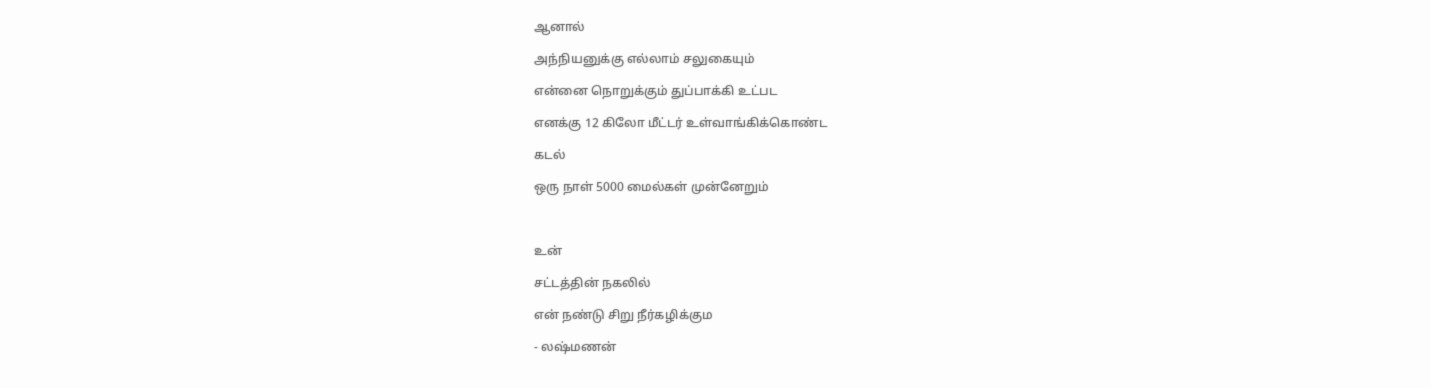ஆனால்

அந்நியனுக்கு எல்லாம் சலுகையும்

என்னை நொறுக்கும் துப்பாக்கி உட்பட

எனக்கு 12 கிலோ மீட்டர் உள்வாங்கிக்கொண்ட

கடல்

ஒரு நாள் 5000 மைல்கள் முன்னேறும்



உன்

சட்டத்தின் நகலில்

என் நண்டு சிறு நீர்கழிக்கும

- லஷ்மணன்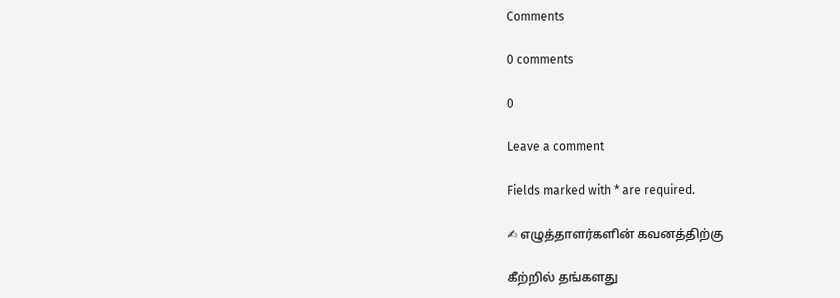Comments

0 comments

0

Leave a comment

Fields marked with * are required.

✍ எழுத்தாளர்களின் கவனத்திற்கு

கீற்றில் தங்களது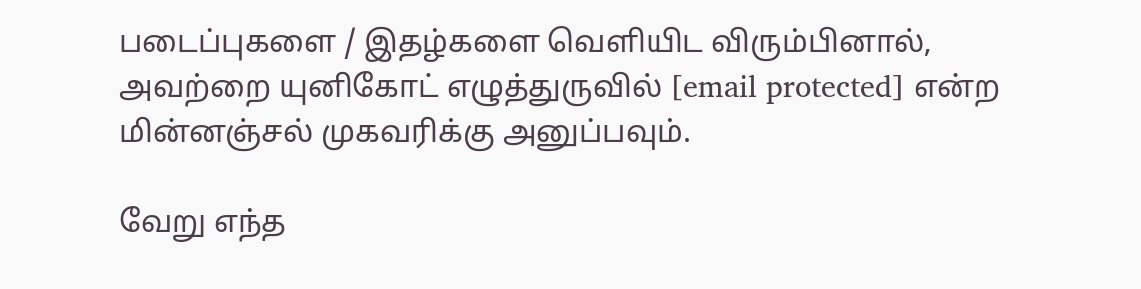படைப்புகளை / இதழ்களை வெளியிட விரும்பினால், அவற்றை யுனிகோட் எழுத்துருவில் [email protected] என்ற மின்னஞ்சல் முகவரிக்கு அனுப்பவும்.

வேறு எந்த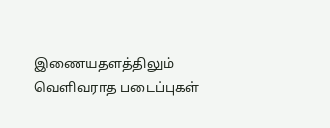இணையதளத்திலும் வெளிவராத படைப்புகள்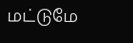மட்டுமே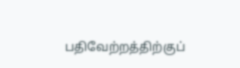பதிவேற்றத்திற்குப்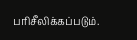பரிசீலிக்கப்படும்.